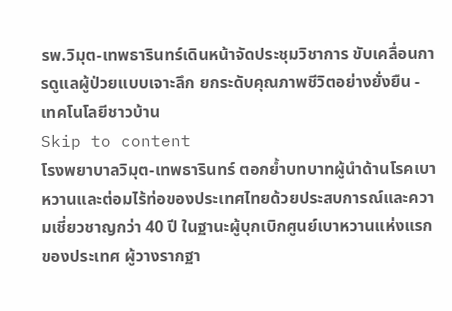รพ.วิมุต-เทพธารินทร์เดินหน้าจัดประชุมวิชาการ ขับเคลื่อนการดูแลผู้ป่วยแบบเจาะลึก ยกระดับคุณภาพชีวิตอย่างยั่งยืน - เทคโนโลยีชาวบ้าน
Skip to content
โรงพยาบาลวิมุต-เทพธารินทร์ ตอกย้ำบทบาทผู้นำด้านโรคเบาหวานและต่อมไร้ท่อของประเทศไทยด้วยประสบการณ์และความเชี่ยวชาญกว่า 40 ปี ในฐานะผู้บุกเบิกศูนย์เบาหวานแห่งแรกของประเทศ ผู้วางรากฐา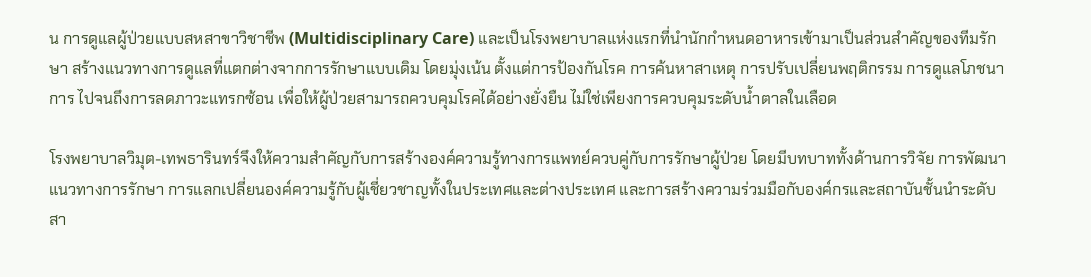น การดูแลผู้ป่วยแบบสหสาขาวิชาชีพ (Multidisciplinary Care) และเป็นโรงพยาบาลแห่งแรกที่นำนักกำหนดอาหารเข้ามาเป็นส่วนสำคัญของทีมรักษา สร้างแนวทางการดูแลที่แตกต่างจากการรักษาแบบเดิม โดยมุ่งเน้น ตั้งแต่การป้องกันโรค การค้นหาสาเหตุ การปรับเปลี่ยนพฤติกรรม การดูแลโภชนาการ ไปจนถึงการลดภาวะแทรกซ้อน เพื่อให้ผู้ป่วยสามารถควบคุมโรคได้อย่างยั่งยืน ไม่ใช่เพียงการควบคุมระดับน้ำตาลในเลือด

โรงพยาบาลวิมุต-เทพธารินทร์จึงให้ความสำคัญกับการสร้างองค์ความรู้ทางการแพทย์ควบคู่กับการรักษาผู้ป่วย โดยมีบทบาททั้งด้านการวิจัย การพัฒนาแนวทางการรักษา การแลกเปลี่ยนองค์ความรู้กับผู้เชี่ยวชาญทั้งในประเทศและต่างประเทศ และการสร้างความร่วมมือกับองค์กรและสถาบันชั้นนำระดับสา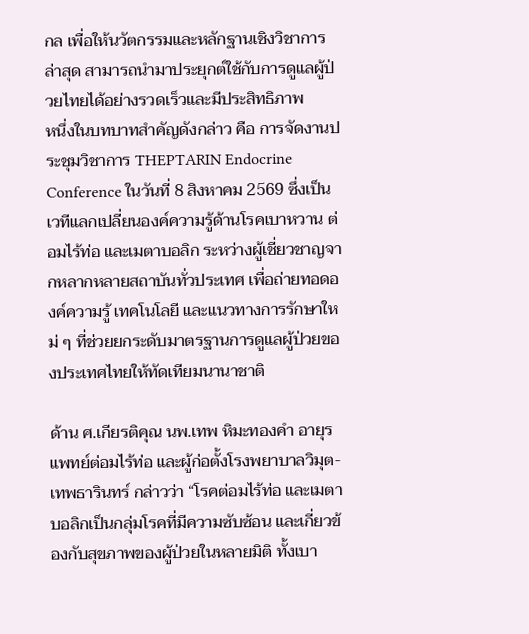กล เพื่อให้นวัตกรรมและหลักฐานเชิงวิชาการล่าสุด สามารถนำมาประยุกต์ใช้กับการดูแลผู้ป่วยไทยได้อย่างรวดเร็วและมีประสิทธิภาพ
หนึ่งในบทบาทสำคัญดังกล่าว คือ การจัดงานประชุมวิชาการ THEPTARIN Endocrine Conference ในวันที่ 8 สิงหาคม 2569 ซึ่งเป็นเวทีแลกเปลี่ยนองค์ความรู้ด้านโรคเบาหวาน ต่อมไร้ท่อ และเมตาบอลิก ระหว่างผู้เชี่ยวชาญจากหลากหลายสถาบันทั่วประเทศ เพื่อถ่ายทอดองค์ความรู้ เทคโนโลยี และแนวทางการรักษาใหม่ ๆ ที่ช่วยยกระดับมาตรฐานการดูแลผู้ป่วยของประเทศไทยให้ทัดเทียมนานาชาติ

ด้าน ศ.เกียรติคุณ นพ.เทพ หิมะทองคำ อายุรแพทย์ต่อมไร้ท่อ และผู้ก่อตั้งโรงพยาบาลวิมุต-เทพธารินทร์ กล่าวว่า “โรคต่อมไร้ท่อ และเมตาบอลิกเป็นกลุ่มโรคที่มีความซับซ้อน และเกี่ยวข้องกับสุขภาพของผู้ป่วยในหลายมิติ ทั้งเบา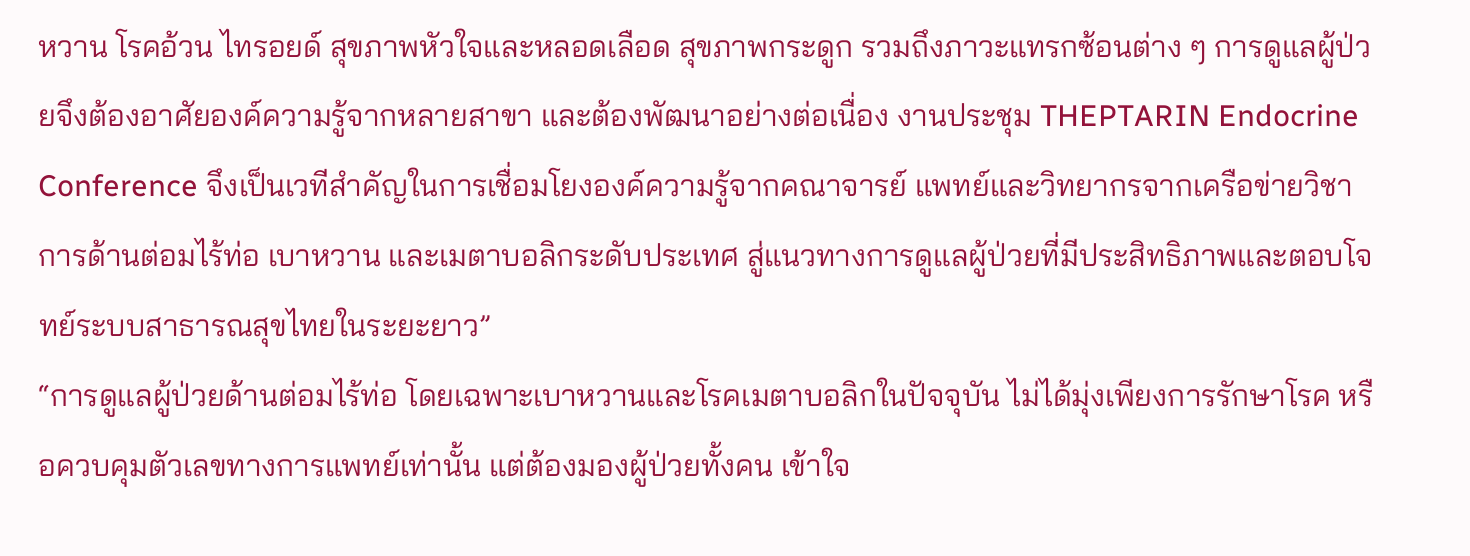หวาน โรคอ้วน ไทรอยด์ สุขภาพหัวใจและหลอดเลือด สุขภาพกระดูก รวมถึงภาวะแทรกซ้อนต่าง ๆ การดูแลผู้ป่วยจึงต้องอาศัยองค์ความรู้จากหลายสาขา และต้องพัฒนาอย่างต่อเนื่อง งานประชุม THEPTARIN Endocrine Conference จึงเป็นเวทีสำคัญในการเชื่อมโยงองค์ความรู้จากคณาจารย์ แพทย์และวิทยากรจากเครือข่ายวิชาการด้านต่อมไร้ท่อ เบาหวาน และเมตาบอลิกระดับประเทศ สู่แนวทางการดูแลผู้ป่วยที่มีประสิทธิภาพและตอบโจทย์ระบบสาธารณสุขไทยในระยะยาว”
“การดูแลผู้ป่วยด้านต่อมไร้ท่อ โดยเฉพาะเบาหวานและโรคเมตาบอลิกในปัจจุบัน ไม่ได้มุ่งเพียงการรักษาโรค หรือควบคุมตัวเลขทางการแพทย์เท่านั้น แต่ต้องมองผู้ป่วยทั้งคน เข้าใจ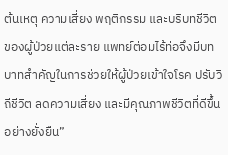ต้นเหตุ ความเสี่ยง พฤติกรรม และบริบทชีวิตของผู้ป่วยแต่ละราย แพทย์ต่อมไร้ท่อจึงมีบทบาทสำคัญในการช่วยให้ผู้ป่วยเข้าใจโรค ปรับวิถีชีวิต ลดความเสี่ยง และมีคุณภาพชีวิตที่ดีขึ้นอย่างยั่งยืน”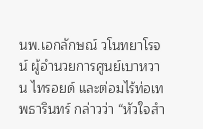นพ.เอกลักษณ์ วโนทยาโรจน์ ผู้อำนวยการศูนย์เบาหวาน ไทรอยด์ และต่อมไร้ท่อเทพธารินทร์ กล่าวว่า “หัวใจสำ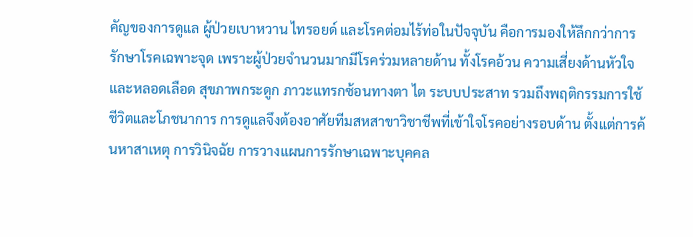คัญของการดูแล ผู้ป่วยเบาหวาน ไทรอยด์ และโรคต่อมไร้ท่อในปัจจุบัน คือการมองให้ลึกกว่าการรักษาโรคเฉพาะจุด เพราะผู้ป่วยจำนวนมากมีโรคร่วมหลายด้าน ทั้งโรคอ้วน ความเสี่ยงด้านหัวใจและหลอดเลือด สุขภาพกระดูก ภาวะแทรกซ้อนทางตา ไต ระบบประสาท รวมถึงพฤติกรรมการใช้ชีวิตและโภชนาการ การดูแลจึงต้องอาศัยทีมสหสาขาวิชาชีพที่เข้าใจโรคอย่างรอบด้าน ตั้งแต่การค้นหาสาเหตุ การวินิจฉัย การวางแผนการรักษาเฉพาะบุคคล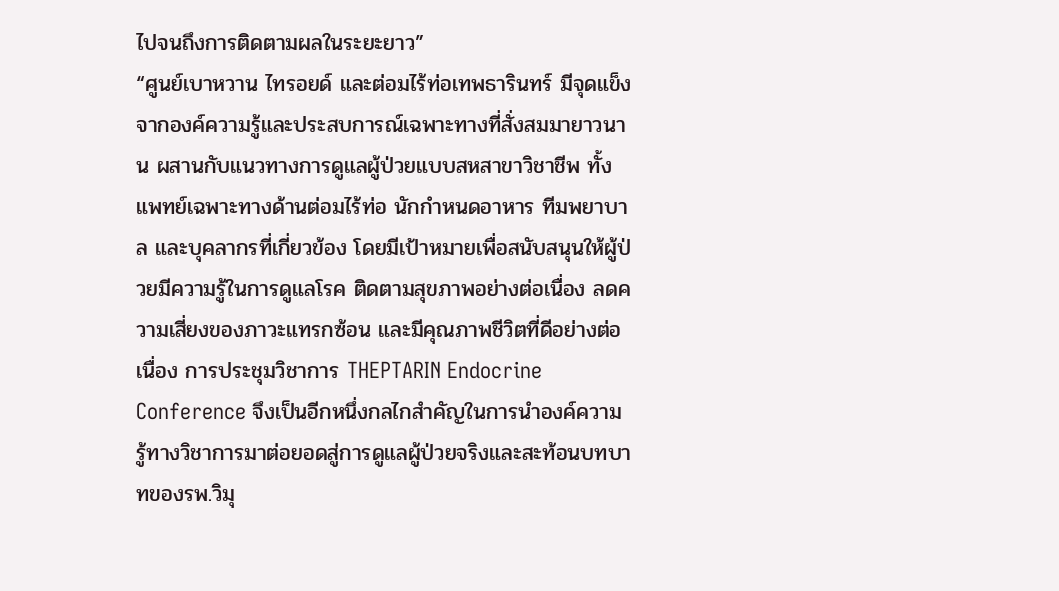ไปจนถึงการติดตามผลในระยะยาว”
“ศูนย์เบาหวาน ไทรอยด์ และต่อมไร้ท่อเทพธารินทร์ มีจุดแข็งจากองค์ความรู้และประสบการณ์เฉพาะทางที่สั่งสมมายาวนาน ผสานกับแนวทางการดูแลผู้ป่วยแบบสหสาขาวิชาชีพ ทั้งแพทย์เฉพาะทางด้านต่อมไร้ท่อ นักกำหนดอาหาร ทีมพยาบาล และบุคลากรที่เกี่ยวข้อง โดยมีเป้าหมายเพื่อสนับสนุนให้ผู้ป่วยมีความรู้ในการดูแลโรค ติดตามสุขภาพอย่างต่อเนื่อง ลดความเสี่ยงของภาวะแทรกซ้อน และมีคุณภาพชีวิตที่ดีอย่างต่อเนื่อง การประชุมวิชาการ THEPTARIN Endocrine Conference จึงเป็นอีกหนึ่งกลไกสำคัญในการนำองค์ความรู้ทางวิชาการมาต่อยอดสู่การดูแลผู้ป่วยจริงและสะท้อนบทบาทของรพ.วิมุ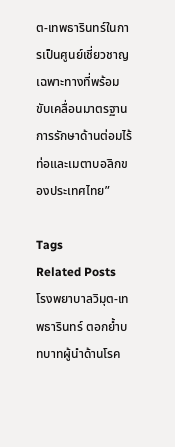ต-เทพธารินทร์ในการเป็นศูนย์เชี่ยวชาญเฉพาะทางที่พร้อมขับเคลื่อนมาตรฐานการรักษาด้านต่อมไร้ท่อและเมตาบอลิกของประเทศไทย”

Tags
Related Posts
โรงพยาบาลวิมุต-เทพธารินทร์ ตอกย้ำบทบาทผู้นำด้านโรค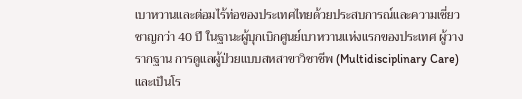เบาหวานและต่อมไร้ท่อของประเทศไทยด้วยประสบการณ์และความเชี่ยวชาญกว่า 40 ปี ในฐานะผู้บุกเบิกศูนย์เบาหวานแห่งแรกของประเทศ ผู้วางรากฐาน การดูแลผู้ป่วยแบบสหสาขาวิชาชีพ (Multidisciplinary Care) และเป็นโร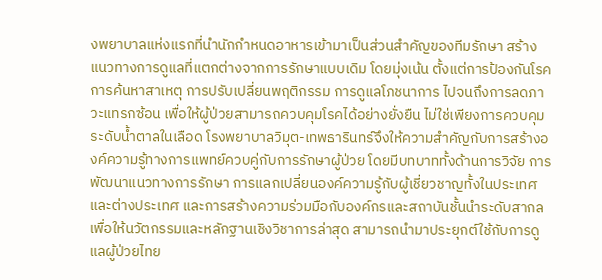งพยาบาลแห่งแรกที่นำนักกำหนดอาหารเข้ามาเป็นส่วนสำคัญของทีมรักษา สร้างแนวทางการดูแลที่แตกต่างจากการรักษาแบบเดิม โดยมุ่งเน้น ตั้งแต่การป้องกันโรค การค้นหาสาเหตุ การปรับเปลี่ยนพฤติกรรม การดูแลโภชนาการ ไปจนถึงการลดภาวะแทรกซ้อน เพื่อให้ผู้ป่วยสามารถควบคุมโรคได้อย่างยั่งยืน ไม่ใช่เพียงการควบคุมระดับน้ำตาลในเลือด โรงพยาบาลวิมุต-เทพธารินทร์จึงให้ความสำคัญกับการสร้างองค์ความรู้ทางการแพทย์ควบคู่กับการรักษาผู้ป่วย โดยมีบทบาททั้งด้านการวิจัย การพัฒนาแนวทางการรักษา การแลกเปลี่ยนองค์ความรู้กับผู้เชี่ยวชาญทั้งในประเทศและต่างประเทศ และการสร้างความร่วมมือกับองค์กรและสถาบันชั้นนำระดับสากล เพื่อให้นวัตกรรมและหลักฐานเชิงวิชาการล่าสุด สามารถนำมาประยุกต์ใช้กับการดูแลผู้ป่วยไทย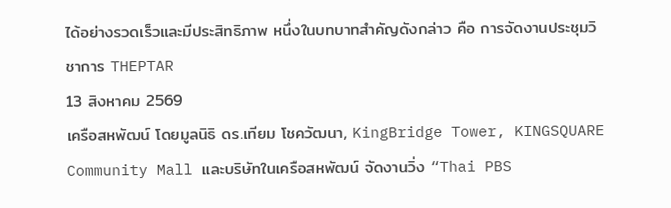ได้อย่างรวดเร็วและมีประสิทธิภาพ หนึ่งในบทบาทสำคัญดังกล่าว คือ การจัดงานประชุมวิชาการ THEPTAR
13 สิงหาคม 2569
เครือสหพัฒน์ โดยมูลนิธิ ดร.เทียม โชควัฒนา, KingBridge Tower, KINGSQUARE Community Mall และบริษัทในเครือสหพัฒน์ จัดงานวิ่ง “Thai PBS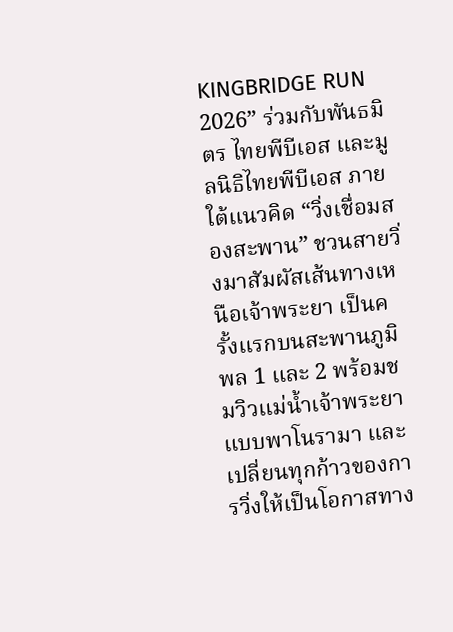KINGBRIDGE RUN 2026” ร่วมกับพันธมิตร ไทยพีบีเอส และมูลนิธิไทยพีบีเอส ภายใต้แนวคิด “วิ่งเชื่อมสองสะพาน” ชวนสายวิ่งมาสัมผัสเส้นทางเหนือเจ้าพระยา เป็นครั้งแรกบนสะพานภูมิพล 1 และ 2 พร้อมชมวิวแม่น้ำเจ้าพระยาแบบพาโนรามา และเปลี่ยนทุกก้าวของการวิ่งให้เป็นโอกาสทาง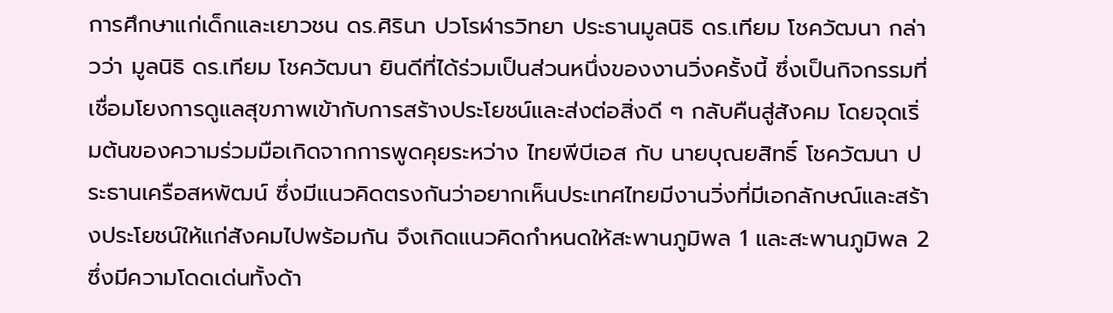การศึกษาแก่เด็กและเยาวชน ดร.ศิรินา ปวโรฬารวิทยา ประธานมูลนิธิ ดร.เทียม โชควัฒนา กล่าวว่า มูลนิธิ ดร.เทียม โชควัฒนา ยินดีที่ได้ร่วมเป็นส่วนหนึ่งของงานวิ่งครั้งนี้ ซึ่งเป็นกิจกรรมที่เชื่อมโยงการดูแลสุขภาพเข้ากับการสร้างประโยชน์และส่งต่อสิ่งดี ๆ กลับคืนสู่สังคม โดยจุดเริ่มต้นของความร่วมมือเกิดจากการพูดคุยระหว่าง ไทยพีบีเอส กับ นายบุณยสิทธิ์ โชควัฒนา ประธานเครือสหพัฒน์ ซึ่งมีแนวคิดตรงกันว่าอยากเห็นประเทศไทยมีงานวิ่งที่มีเอกลักษณ์และสร้างประโยชน์ให้แก่สังคมไปพร้อมกัน จึงเกิดแนวคิดกำหนดให้สะพานภูมิพล 1 และสะพานภูมิพล 2 ซึ่งมีความโดดเด่นทั้งด้า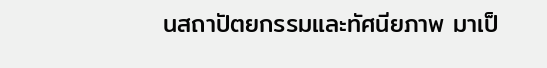นสถาปัตยกรรมและทัศนียภาพ มาเป็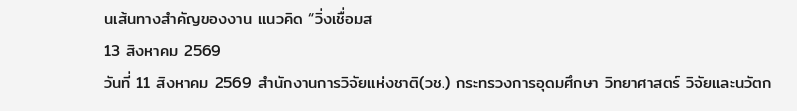นเส้นทางสำคัญของงาน แนวคิด “วิ่งเชื่อมส
13 สิงหาคม 2569
วันที่ 11 สิงหาคม 2569 สำนักงานการวิจัยแห่งชาติ(วช.) กระทรวงการอุดมศึกษา วิทยาศาสตร์ วิจัยและนวัตก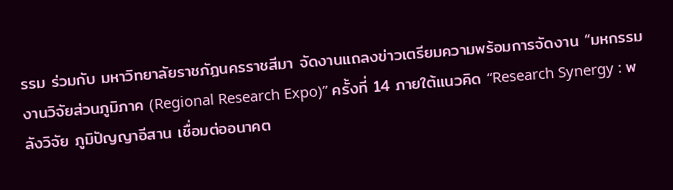รรม ร่วมกับ มหาวิทยาลัยราชภัฏนครราชสีมา จัดงานแถลงข่าวเตรียมความพร้อมการจัดงาน “มหกรรมงานวิจัยส่วนภูมิภาค (Regional Research Expo)” ครั้งที่ 14 ภายใต้แนวคิด “Research Synergy : พลังวิจัย ภูมิปัญญาอีสาน เชื่อมต่ออนาคต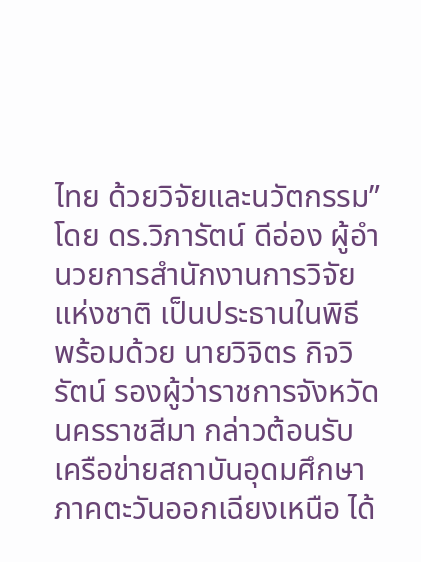ไทย ด้วยวิจัยและนวัตกรรม” โดย ดร.วิภารัตน์ ดีอ่อง ผู้อำนวยการสำนักงานการวิจัยแห่งชาติ เป็นประธานในพิธี พร้อมด้วย นายวิจิตร กิจวิรัตน์ รองผู้ว่าราชการจังหวัดนครราชสีมา กล่าวต้อนรับ เครือข่ายสถาบันอุดมศึกษาภาคตะวันออกเฉียงเหนือ ได้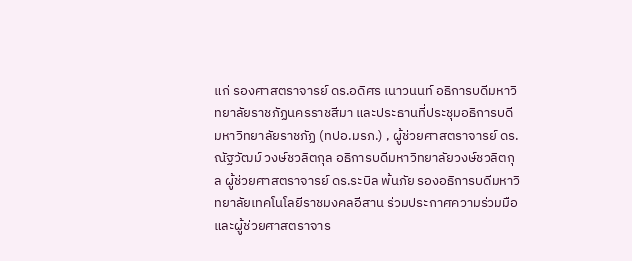แก่ รองศาสตราจารย์ ดร.อดิศร เนาวนนท์ อธิการบดีมหาวิทยาลัยราชภัฏนครราชสีมา และประธานที่ประชุมอธิการบดีมหาวิทยาลัยราชภัฏ (ทปอ.มรภ.) , ผู้ช่วยศาสตราจารย์ ดร.ณัฐวัฒม์ วงษ์ชวลิตกุล อธิการบดีมหาวิทยาลัยวงษ์ชวลิตกุล ผู้ช่วยศาสตราจารย์ ดร.ระบิล พ้นภัย รองอธิการบดีมหาวิทยาลัยเทคโนโลยีราชมงคลอีสาน ร่วมประกาศความร่วมมือ และผู้ช่วยศาสตราจาร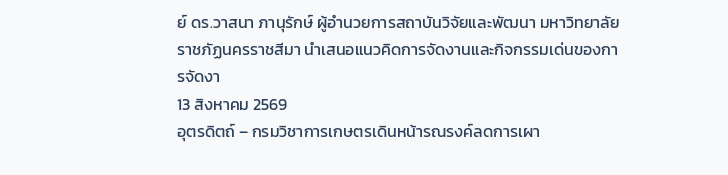ย์ ดร.วาสนา ภานุรักษ์ ผู้อำนวยการสถาบันวิจัยและพัฒนา มหาวิทยาลัยราชภัฏนครราชสีมา นำเสนอแนวคิดการจัดงานและกิจกรรมเด่นของการจัดงา
13 สิงหาคม 2569
อุตรดิตถ์ – กรมวิชาการเกษตรเดินหน้ารณรงค์ลดการเผา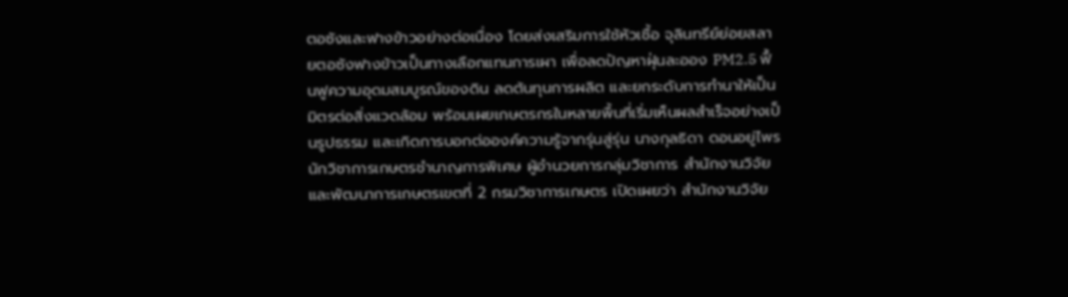ตอซังและฟางข้าวอย่างต่อเนื่อง โดยส่งเสริมการใช้หัวเชื้อ จุลินทรีย์ย่อยสลายตอซังฟางข้าวเป็นทางเลือกแทนการเผา เพื่อลดปัญหาฝุ่นละออง PM2.5 ฟื้นฟูความอุดมสมบูรณ์ของดิน ลดต้นทุนการผลิต และยกระดับการทำนาให้เป็นมิตรต่อสิ่งแวดล้อม พร้อมเผยเกษตรกรในหลายพื้นที่เริ่มเห็นผลสำเร็จอย่างเป็นรูปธรรม และเกิดการบอกต่อองค์ความรู้จากรุ่นสู่รุ่น นางกุลธิดา ดอนอยู่ไพร นักวิชาการเกษตรชำนาญการพิเศษ ผู้อำนวยการกลุ่มวิชาการ สำนักงานวิจัยและพัฒนาการเกษตรเขตที่ 2 กรมวิชาการเกษตร เปิดเผยว่า สำนักงานวิจัย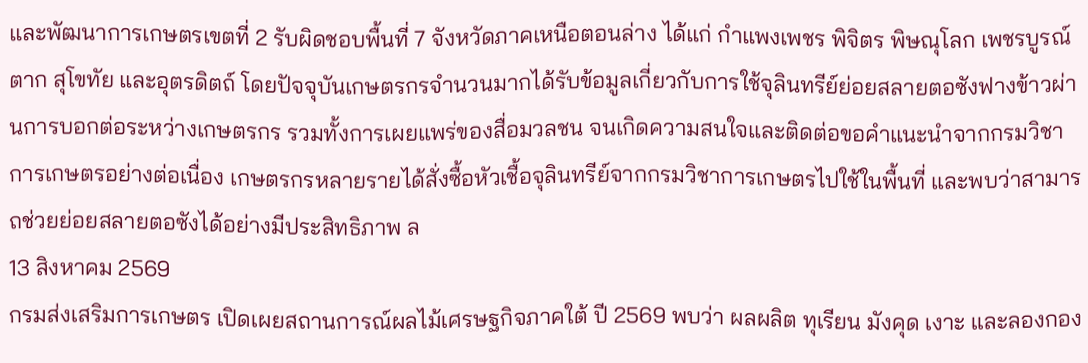และพัฒนาการเกษตรเขตที่ 2 รับผิดชอบพื้นที่ 7 จังหวัดภาคเหนือตอนล่าง ได้แก่ กำแพงเพชร พิจิตร พิษณุโลก เพชรบูรณ์ ตาก สุโขทัย และอุตรดิตถ์ โดยปัจจุบันเกษตรกรจำนวนมากได้รับข้อมูลเกี่ยวกับการใช้จุลินทรีย์ย่อยสลายตอซังฟางข้าวผ่านการบอกต่อระหว่างเกษตรกร รวมทั้งการเผยแพร่ของสื่อมวลชน จนเกิดความสนใจและติดต่อขอคำแนะนำจากกรมวิชาการเกษตรอย่างต่อเนื่อง เกษตรกรหลายรายได้สั่งซื้อหัวเชื้อจุลินทรีย์จากกรมวิชาการเกษตรไปใช้ในพื้นที่ และพบว่าสามารถช่วยย่อยสลายตอซังได้อย่างมีประสิทธิภาพ ล
13 สิงหาคม 2569
กรมส่งเสริมการเกษตร เปิดเผยสถานการณ์ผลไม้เศรษฐกิจภาคใต้ ปี 2569 พบว่า ผลผลิต ทุเรียน มังคุด เงาะ และลองกอง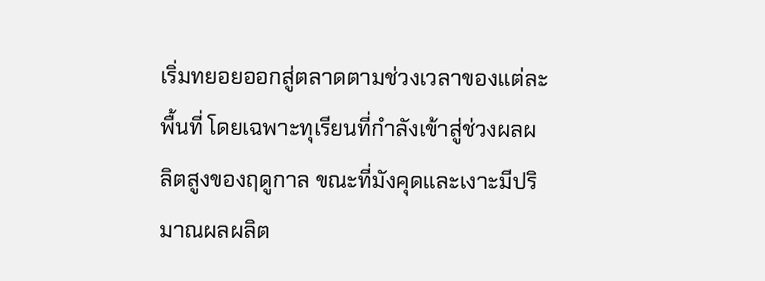เริ่มทยอยออกสู่ตลาดตามช่วงเวลาของแต่ละพื้นที่ โดยเฉพาะทุเรียนที่กำลังเข้าสู่ช่วงผลผลิตสูงของฤดูกาล ขณะที่มังคุดและเงาะมีปริมาณผลผลิต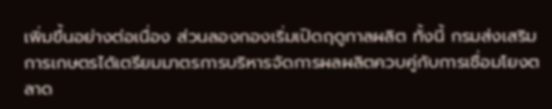เพิ่มขึ้นอย่างต่อเนื่อง ส่วนลองกองเริ่มเปิดฤดูกาลผลิต ทั้งนี้ กรมส่งเสริมการเกษตรได้เตรียมมาตรการบริหารจัดการผลผลิตควบคู่กับการเชื่อมโยงตลาด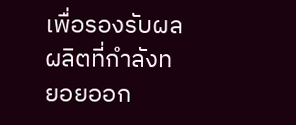เพื่อรองรับผลผลิตที่กำลังทยอยออก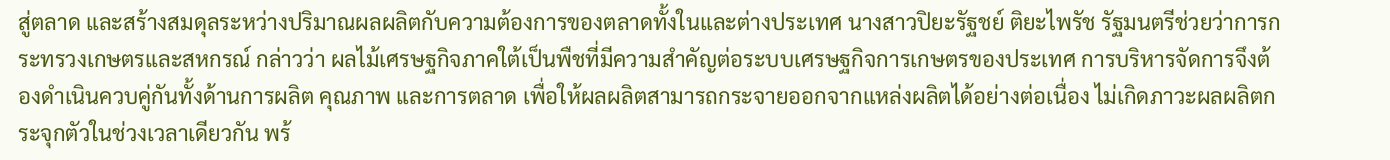สู่ตลาด และสร้างสมดุลระหว่างปริมาณผลผลิตกับความต้องการของตลาดทั้งในและต่างประเทศ นางสาวปิยะรัฐชย์ ติยะไพรัช รัฐมนตรีช่วยว่าการกระทรวงเกษตรและสหกรณ์ กล่าวว่า ผลไม้เศรษฐกิจภาคใต้เป็นพืชที่มีความสำคัญต่อระบบเศรษฐกิจการเกษตรของประเทศ การบริหารจัดการจึงต้องดำเนินควบคู่กันทั้งด้านการผลิต คุณภาพ และการตลาด เพื่อให้ผลผลิตสามารถกระจายออกจากแหล่งผลิตได้อย่างต่อเนื่อง ไม่เกิดภาวะผลผลิตกระจุกตัวในช่วงเวลาเดียวกัน พร้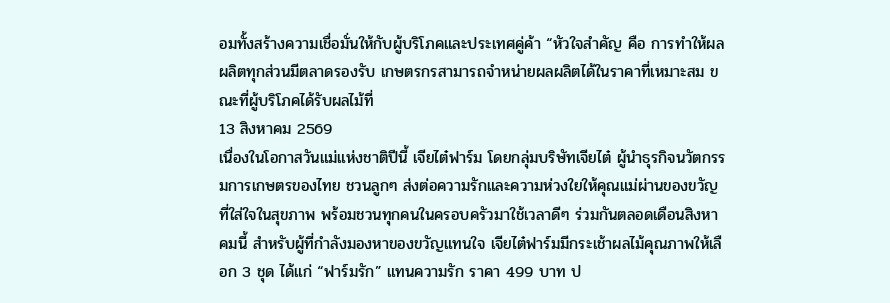อมทั้งสร้างความเชื่อมั่นให้กับผู้บริโภคและประเทศคู่ค้า “หัวใจสำคัญ คือ การทำให้ผลผลิตทุกส่วนมีตลาดรองรับ เกษตรกรสามารถจำหน่ายผลผลิตได้ในราคาที่เหมาะสม ขณะที่ผู้บริโภคได้รับผลไม้ที่
13 สิงหาคม 2569
เนื่องในโอกาสวันแม่แห่งชาติปีนี้ เจียไต๋ฟาร์ม โดยกลุ่มบริษัทเจียไต๋ ผู้นำธุรกิจนวัตกรรมการเกษตรของไทย ชวนลูกๆ ส่งต่อความรักและความห่วงใยให้คุณแม่ผ่านของขวัญที่ใส่ใจในสุขภาพ พร้อมชวนทุกคนในครอบครัวมาใช้เวลาดีๆ ร่วมกันตลอดเดือนสิงหาคมนี้ สำหรับผู้ที่กำลังมองหาของขวัญแทนใจ เจียไต๋ฟาร์มมีกระเช้าผลไม้คุณภาพให้เลือก 3 ชุด ได้แก่ “ฟาร์มรัก” แทนความรัก ราคา 499 บาท ป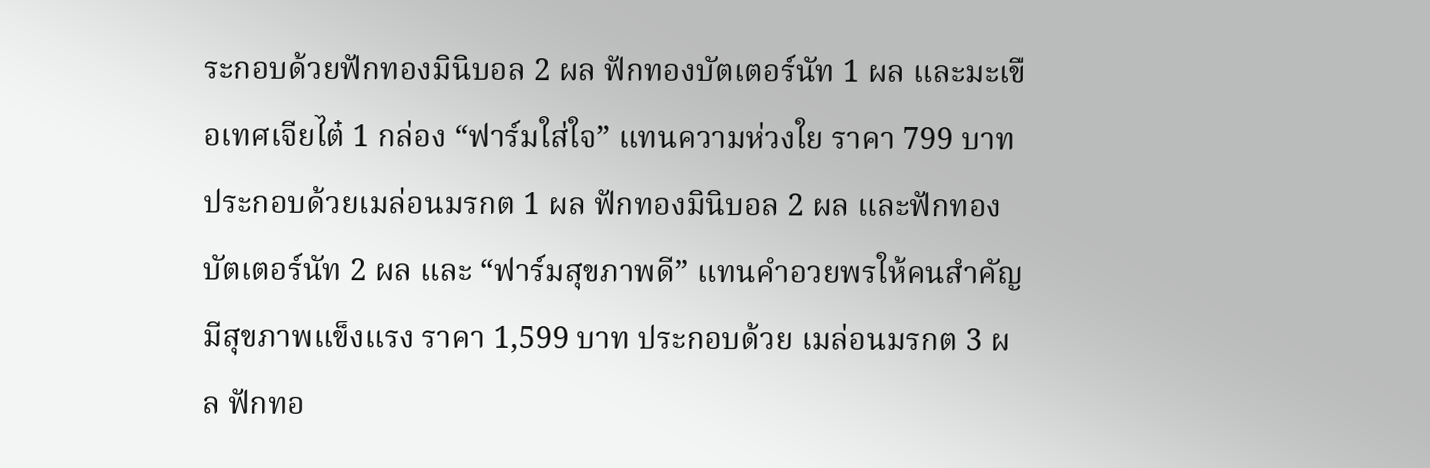ระกอบด้วยฟักทองมินิบอล 2 ผล ฟักทองบัตเตอร์นัท 1 ผล และมะเขือเทศเจียไต๋ 1 กล่อง “ฟาร์มใส่ใจ” แทนความห่วงใย ราคา 799 บาท ประกอบด้วยเมล่อนมรกต 1 ผล ฟักทองมินิบอล 2 ผล และฟักทองบัตเตอร์นัท 2 ผล และ “ฟาร์มสุขภาพดี” แทนคำอวยพรให้คนสำคัญมีสุขภาพแข็งแรง ราคา 1,599 บาท ประกอบด้วย เมล่อนมรกต 3 ผล ฟักทอ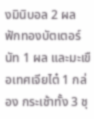งมินิบอล 2 ผล ฟักทองบัตเตอร์นัท 1 ผล และมะเขือเทศเจียไต๋ 1 กล่อง กระเช้าทั้ง 3 ชุ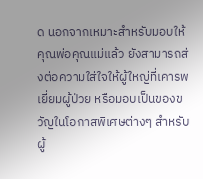ด นอกจากเหมาะสำหรับมอบให้คุณพ่อคุณแม่แล้ว ยังสามารถส่งต่อความใส่ใจให้ผู้ใหญ่ที่เคารพ เยี่ยมผู้ป่วย หรือมอบเป็นของขวัญในโอกาสพิเศษต่างๆ สำหรับผู้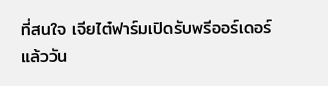ที่สนใจ เจียไต๋ฟาร์มเปิดรับพรีออร์เดอร์แล้ววัน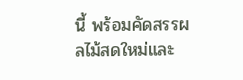นี้ พร้อมคัดสรรผลไม้สดใหม่และ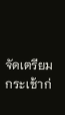จัดเตรียมกระเช้าก่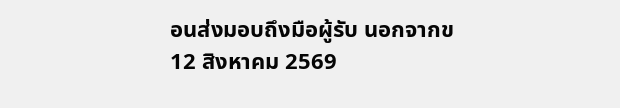อนส่งมอบถึงมือผู้รับ นอกจากข
12 สิงหาคม 2569